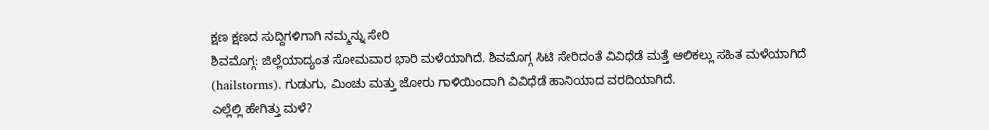ಕ್ಷಣ ಕ್ಷಣದ ಸುದ್ದಿಗಳಿಗಾಗಿ ನಮ್ಮನ್ನು ಸೇರಿ
ಶಿವಮೊಗ್ಗ: ಜಿಲ್ಲೆಯಾದ್ಯಂತ ಸೋಮವಾರ ಭಾರಿ ಮಳೆಯಾಗಿದೆ. ಶಿವಮೊಗ್ಗ ಸಿಟಿ ಸೇರಿದಂತೆ ವಿವಿಧೆಡೆ ಮತ್ತೆ ಆಲಿಕಲ್ಲು ಸಹಿತ ಮಳೆಯಾಗಿದೆ (hailstorms). ಗುಡುಗು, ಮಿಂಚು ಮತ್ತು ಜೋರು ಗಾಳಿಯಿಂದಾಗಿ ವಿವಿಧೆಡೆ ಹಾನಿಯಾದ ವರದಿಯಾಗಿದೆ.
ಎಲ್ಲೆಲ್ಲಿ ಹೇಗಿತ್ತು ಮಳೆ?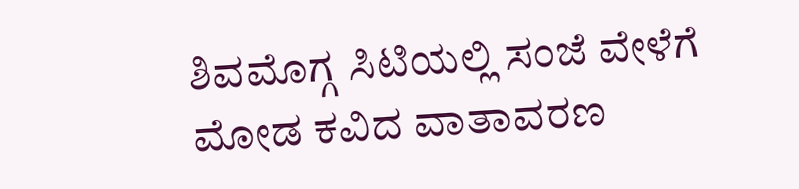ಶಿವಮೊಗ್ಗ ಸಿಟಿಯಲ್ಲಿ ಸಂಜೆ ವೇಳೆಗೆ ಮೋಡ ಕವಿದ ವಾತಾವರಣ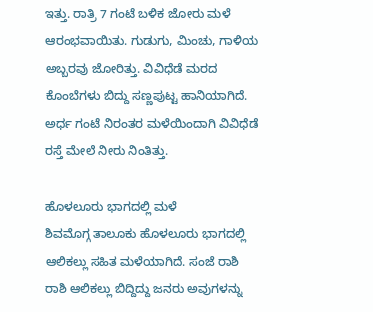ಇತ್ತು. ರಾತ್ರಿ 7 ಗಂಟೆ ಬಳಿಕ ಜೋರು ಮಳೆ ಆರಂಭವಾಯಿತು. ಗುಡುಗು, ಮಿಂಚು, ಗಾಳಿಯ ಅಬ್ಬರವು ಜೋರಿತ್ತು. ವಿವಿಧೆಡೆ ಮರದ ಕೊಂಬೆಗಳು ಬಿದ್ದು ಸಣ್ಣಪುಟ್ಟ ಹಾನಿಯಾಗಿದೆ. ಅರ್ಧ ಗಂಟೆ ನಿರಂತರ ಮಳೆಯಿಂದಾಗಿ ವಿವಿಧೆಡೆ ರಸ್ತೆ ಮೇಲೆ ನೀರು ನಿಂತಿತ್ತು.

ಹೊಳಲೂರು ಭಾಗದಲ್ಲಿ ಮಳೆ
ಶಿವಮೊಗ್ಗ ತಾಲೂಕು ಹೊಳಲೂರು ಭಾಗದಲ್ಲಿ ಆಲಿಕಲ್ಲು ಸಹಿತ ಮಳೆಯಾಗಿದೆ. ಸಂಜೆ ರಾಶಿ ರಾಶಿ ಆಲಿಕಲ್ಲು ಬಿದ್ದಿದ್ದು ಜನರು ಅವುಗಳನ್ನು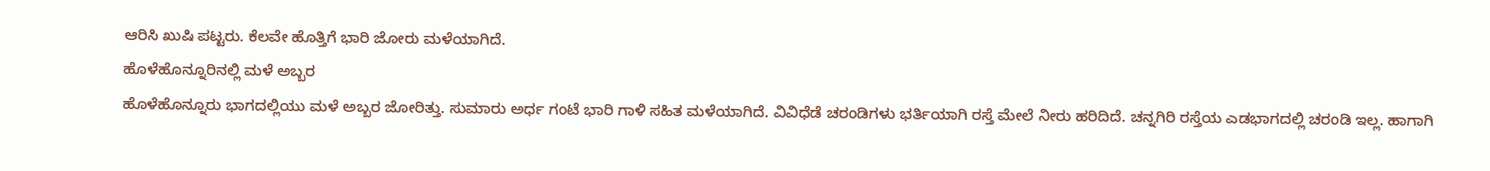ಆರಿಸಿ ಖುಷಿ ಪಟ್ಟರು. ಕೆಲವೇ ಹೊತ್ತಿಗೆ ಭಾರಿ ಜೋರು ಮಳೆಯಾಗಿದೆ.
ಹೊಳೆಹೊನ್ನೂರಿನಲ್ಲಿ ಮಳೆ ಅಬ್ಬರ
ಹೊಳೆಹೊನ್ನೂರು ಭಾಗದಲ್ಲಿಯು ಮಳೆ ಅಬ್ಬರ ಜೋರಿತ್ತು. ಸುಮಾರು ಅರ್ಧ ಗಂಟೆ ಭಾರಿ ಗಾಳಿ ಸಹಿತ ಮಳೆಯಾಗಿದೆ. ವಿವಿಧೆಡೆ ಚರಂಡಿಗಳು ಭರ್ತಿಯಾಗಿ ರಸ್ತೆ ಮೇಲೆ ನೀರು ಹರಿದಿದೆ. ಚನ್ನಗಿರಿ ರಸ್ತೆಯ ಎಡಭಾಗದಲ್ಲಿ ಚರಂಡಿ ಇಲ್ಲ. ಹಾಗಾಗಿ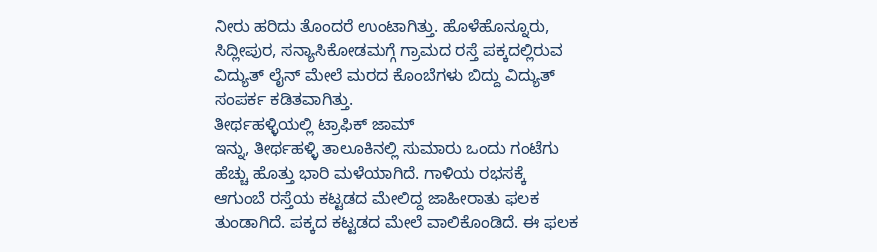ನೀರು ಹರಿದು ತೊಂದರೆ ಉಂಟಾಗಿತ್ತು. ಹೊಳೆಹೊನ್ನೂರು, ಸಿದ್ಲೀಪುರ, ಸನ್ಯಾಸಿಕೋಡಮಗ್ಗೆ ಗ್ರಾಮದ ರಸ್ತೆ ಪಕ್ಕದಲ್ಲಿರುವ ವಿದ್ಯುತ್ ಲೈನ್ ಮೇಲೆ ಮರದ ಕೊಂಬೆಗಳು ಬಿದ್ದು ವಿದ್ಯುತ್ ಸಂಪರ್ಕ ಕಡಿತವಾಗಿತ್ತು.
ತೀರ್ಥಹಳ್ಳಿಯಲ್ಲಿ ಟ್ರಾಫಿಕ್ ಜಾಮ್
ಇನ್ನು, ತೀರ್ಥಹಳ್ಳಿ ತಾಲೂಕಿನಲ್ಲಿ ಸುಮಾರು ಒಂದು ಗಂಟೆಗು ಹೆಚ್ಚು ಹೊತ್ತು ಭಾರಿ ಮಳೆಯಾಗಿದೆ. ಗಾಳಿಯ ರಭಸಕ್ಕೆ ಆಗುಂಬೆ ರಸ್ತೆಯ ಕಟ್ಟಡದ ಮೇಲಿದ್ದ ಜಾಹೀರಾತು ಫಲಕ ತುಂಡಾಗಿದೆ. ಪಕ್ಕದ ಕಟ್ಟಡದ ಮೇಲೆ ವಾಲಿಕೊಂಡಿದೆ. ಈ ಫಲಕ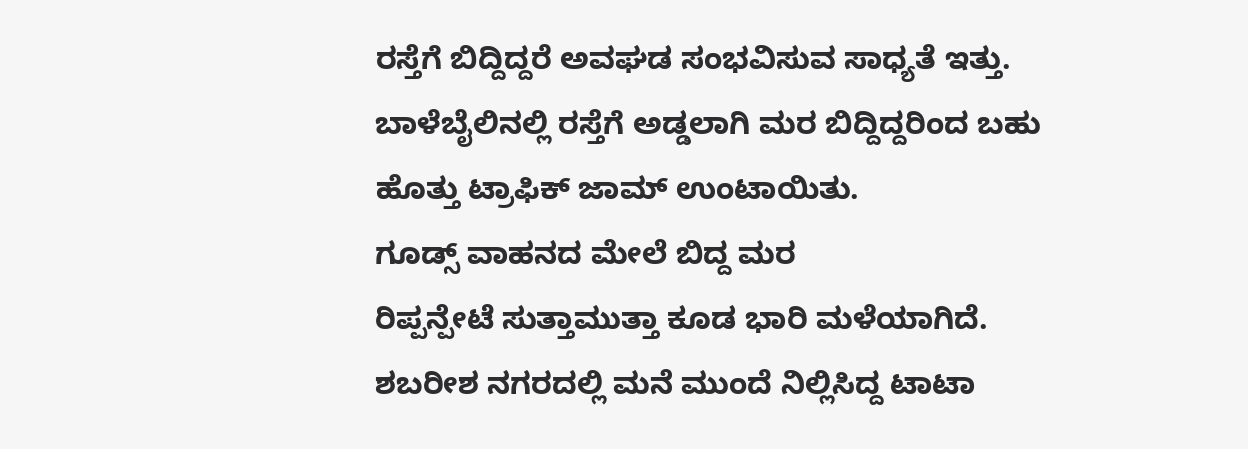ರಸ್ತೆಗೆ ಬಿದ್ದಿದ್ದರೆ ಅವಘಡ ಸಂಭವಿಸುವ ಸಾಧ್ಯತೆ ಇತ್ತು. ಬಾಳೆಬೈಲಿನಲ್ಲಿ ರಸ್ತೆಗೆ ಅಡ್ಡಲಾಗಿ ಮರ ಬಿದ್ದಿದ್ದರಿಂದ ಬಹು ಹೊತ್ತು ಟ್ರಾಫಿಕ್ ಜಾಮ್ ಉಂಟಾಯಿತು.
ಗೂಡ್ಸ್ ವಾಹನದ ಮೇಲೆ ಬಿದ್ದ ಮರ
ರಿಪ್ಪನ್ಪೇಟೆ ಸುತ್ತಾಮುತ್ತಾ ಕೂಡ ಭಾರಿ ಮಳೆಯಾಗಿದೆ. ಶಬರೀಶ ನಗರದಲ್ಲಿ ಮನೆ ಮುಂದೆ ನಿಲ್ಲಿಸಿದ್ದ ಟಾಟಾ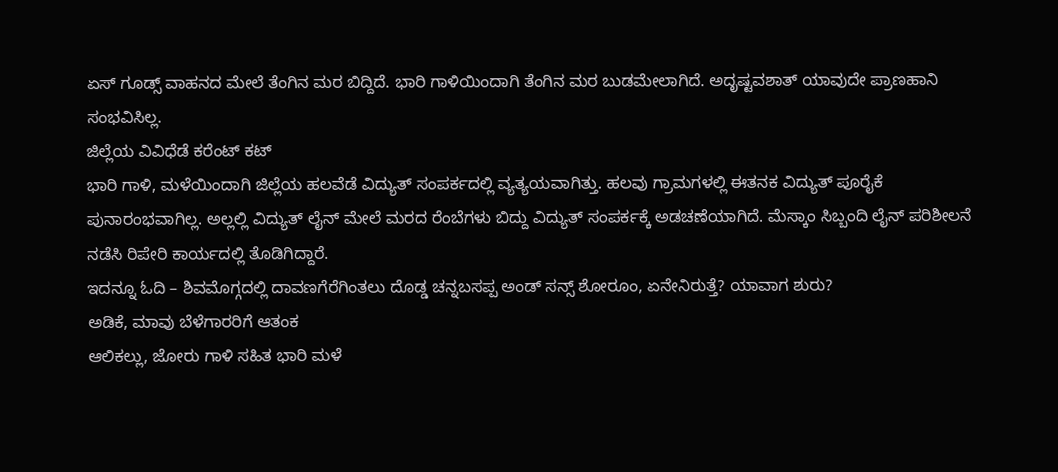ಏಸ್ ಗೂಡ್ಸ್ ವಾಹನದ ಮೇಲೆ ತೆಂಗಿನ ಮರ ಬಿದ್ದಿದೆ. ಭಾರಿ ಗಾಳಿಯಿಂದಾಗಿ ತೆಂಗಿನ ಮರ ಬುಡಮೇಲಾಗಿದೆ. ಅದೃಷ್ಟವಶಾತ್ ಯಾವುದೇ ಪ್ರಾಣಹಾನಿ ಸಂಭವಿಸಿಲ್ಲ.
ಜಿಲ್ಲೆಯ ವಿವಿಧೆಡೆ ಕರೆಂಟ್ ಕಟ್
ಭಾರಿ ಗಾಳಿ, ಮಳೆಯಿಂದಾಗಿ ಜಿಲ್ಲೆಯ ಹಲವೆಡೆ ವಿದ್ಯುತ್ ಸಂಪರ್ಕದಲ್ಲಿ ವ್ಯತ್ಯಯವಾಗಿತ್ತು. ಹಲವು ಗ್ರಾಮಗಳಲ್ಲಿ ಈತನಕ ವಿದ್ಯುತ್ ಪೂರೈಕೆ ಪುನಾರಂಭವಾಗಿಲ್ಲ. ಅಲ್ಲಲ್ಲಿ ವಿದ್ಯುತ್ ಲೈನ್ ಮೇಲೆ ಮರದ ರೆಂಬೆಗಳು ಬಿದ್ದು ವಿದ್ಯುತ್ ಸಂಪರ್ಕಕ್ಕೆ ಅಡಚಣೆಯಾಗಿದೆ. ಮೆಸ್ಕಾಂ ಸಿಬ್ಬಂದಿ ಲೈನ್ ಪರಿಶೀಲನೆ ನಡೆಸಿ ರಿಪೇರಿ ಕಾರ್ಯದಲ್ಲಿ ತೊಡಿಗಿದ್ದಾರೆ.
ಇದನ್ನೂ ಓದಿ – ಶಿವಮೊಗ್ಗದಲ್ಲಿ ದಾವಣಗೆರೆಗಿಂತಲು ದೊಡ್ಡ ಚನ್ನಬಸಪ್ಪ ಅಂಡ್ ಸನ್ಸ್ ಶೋರೂಂ, ಏನೇನಿರುತ್ತೆ? ಯಾವಾಗ ಶುರು?
ಅಡಿಕೆ, ಮಾವು ಬೆಳೆಗಾರರಿಗೆ ಆತಂಕ
ಆಲಿಕಲ್ಲು, ಜೋರು ಗಾಳಿ ಸಹಿತ ಭಾರಿ ಮಳೆ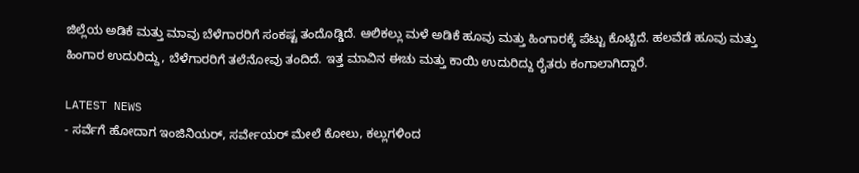ಜಿಲ್ಲೆಯ ಅಡಿಕೆ ಮತ್ತು ಮಾವು ಬೆಳೆಗಾರರಿಗೆ ಸಂಕಷ್ಟ ತಂದೊಡ್ಡಿದೆ. ಆಲಿಕಲ್ಲು ಮಳೆ ಅಡಿಕೆ ಹೂವು ಮತ್ತು ಹಿಂಗಾರಕ್ಕೆ ಪೆಟ್ಟು ಕೊಟ್ಟಿದೆ. ಹಲವೆಡೆ ಹೂವು ಮತ್ತು ಹಿಂಗಾರ ಉದುರಿದ್ದು, ಬೆಳೆಗಾರರಿಗೆ ತಲೆನೋವು ತಂದಿದೆ. ಇತ್ತ ಮಾವಿನ ಈಚು ಮತ್ತು ಕಾಯಿ ಉದುರಿದ್ದು ರೈತರು ಕಂಗಾಲಾಗಿದ್ದಾರೆ.

LATEST NEWS
- ಸರ್ವೆಗೆ ಹೋದಾಗ ಇಂಜಿನಿಯರ್, ಸರ್ವೇಯರ್ ಮೇಲೆ ಕೋಲು, ಕಲ್ಲುಗಳಿಂದ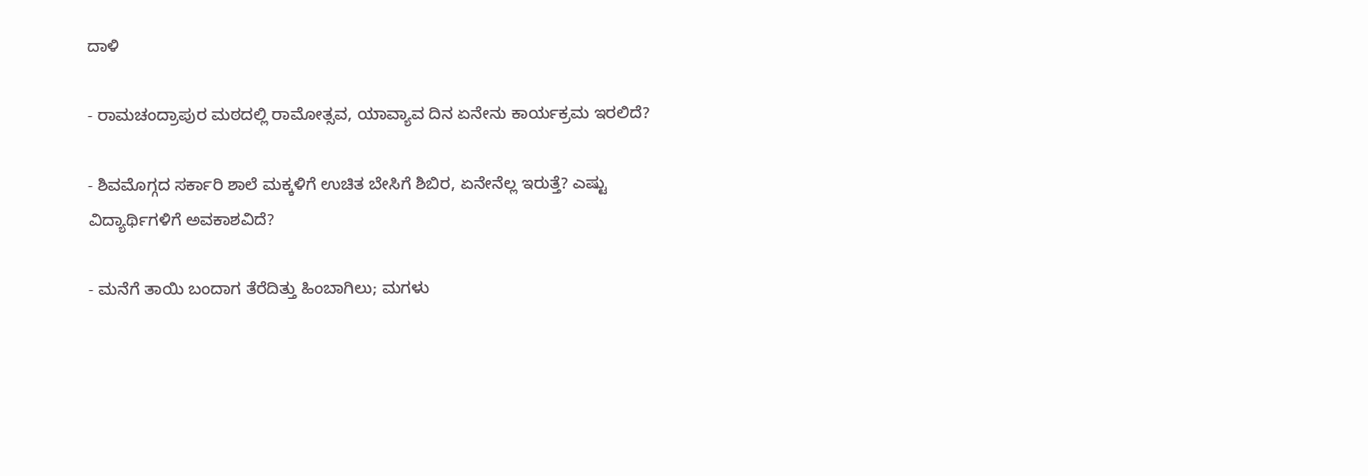ದಾಳಿ

- ರಾಮಚಂದ್ರಾಪುರ ಮಠದಲ್ಲಿ ರಾಮೋತ್ಸವ, ಯಾವ್ಯಾವ ದಿನ ಏನೇನು ಕಾರ್ಯಕ್ರಮ ಇರಲಿದೆ?

- ಶಿವಮೊಗ್ಗದ ಸರ್ಕಾರಿ ಶಾಲೆ ಮಕ್ಕಳಿಗೆ ಉಚಿತ ಬೇಸಿಗೆ ಶಿಬಿರ, ಏನೇನೆಲ್ಲ ಇರುತ್ತೆ? ಎಷ್ಟು ವಿದ್ಯಾರ್ಥಿಗಳಿಗೆ ಅವಕಾಶವಿದೆ?

- ಮನೆಗೆ ತಾಯಿ ಬಂದಾಗ ತೆರೆದಿತ್ತು ಹಿಂಬಾಗಿಲು; ಮಗಳು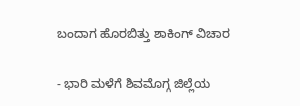ಬಂದಾಗ ಹೊರಬಿತ್ತು ಶಾಕಿಂಗ್ ವಿಚಾರ

- ಭಾರಿ ಮಳೆಗೆ ಶಿವಮೊಗ್ಗ ಜಿಲ್ಲೆಯ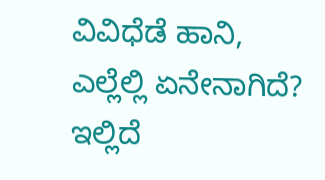ವಿವಿಧೆಡೆ ಹಾನಿ, ಎಲ್ಲೆಲ್ಲಿ ಏನೇನಾಗಿದೆ? ಇಲ್ಲಿದೆ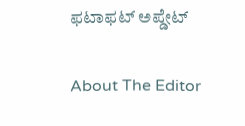ಫಟಾಫಟ್ ಅಪ್ಡೇಟ್

About The Editor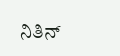ನಿತಿನ್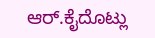ಆರ್.ಕೈದೊಟ್ಲು